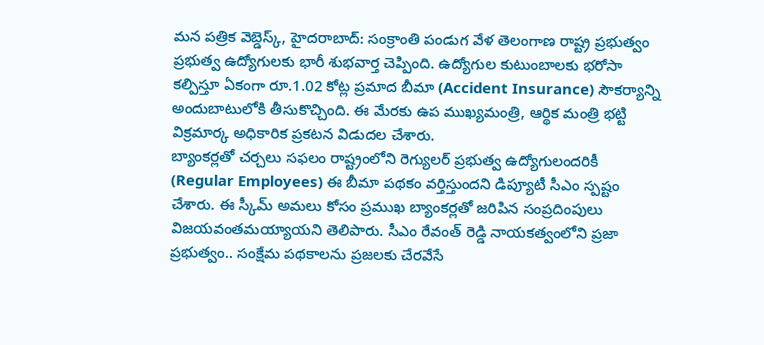మన పత్రిక వెబ్డెస్క్, హైదరాబాద్: సంక్రాంతి పండుగ వేళ తెలంగాణ రాష్ట్ర ప్రభుత్వం ప్రభుత్వ ఉద్యోగులకు భారీ శుభవార్త చెప్పింది. ఉద్యోగుల కుటుంబాలకు భరోసా కల్పిస్తూ ఏకంగా రూ.1.02 కోట్ల ప్రమాద బీమా (Accident Insurance) సౌకర్యాన్ని అందుబాటులోకి తీసుకొచ్చింది. ఈ మేరకు ఉప ముఖ్యమంత్రి, ఆర్థిక మంత్రి భట్టి విక్రమార్క అధికారిక ప్రకటన విడుదల చేశారు.
బ్యాంకర్లతో చర్చలు సఫలం రాష్ట్రంలోని రెగ్యులర్ ప్రభుత్వ ఉద్యోగులందరికీ (Regular Employees) ఈ బీమా పథకం వర్తిస్తుందని డిప్యూటీ సీఎం స్పష్టం చేశారు. ఈ స్కీమ్ అమలు కోసం ప్రముఖ బ్యాంకర్లతో జరిపిన సంప్రదింపులు విజయవంతమయ్యాయని తెలిపారు. సీఎం రేవంత్ రెడ్డి నాయకత్వంలోని ప్రజా ప్రభుత్వం.. సంక్షేమ పథకాలను ప్రజలకు చేరవేసే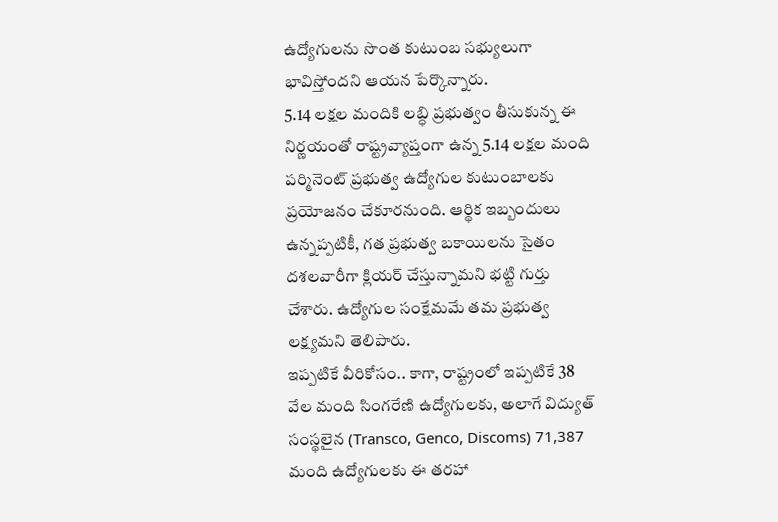ఉద్యోగులను సొంత కుటుంబ సభ్యులుగా భావిస్తోందని ఆయన పేర్కొన్నారు.
5.14 లక్షల మందికి లబ్ధి ప్రభుత్వం తీసుకున్న ఈ నిర్ణయంతో రాష్ట్రవ్యాప్తంగా ఉన్న 5.14 లక్షల మంది పర్మినెంట్ ప్రభుత్వ ఉద్యోగుల కుటుంబాలకు ప్రయోజనం చేకూరనుంది. ఆర్థిక ఇబ్బందులు ఉన్నప్పటికీ, గత ప్రభుత్వ బకాయిలను సైతం దశలవారీగా క్లియర్ చేస్తున్నామని భట్టి గుర్తు చేశారు. ఉద్యోగుల సంక్షేమమే తమ ప్రభుత్వ లక్ష్యమని తెలిపారు.
ఇప్పటికే వీరికోసం.. కాగా, రాష్ట్రంలో ఇప్పటికే 38 వేల మంది సింగరేణి ఉద్యోగులకు, అలాగే విద్యుత్ సంస్థలైన (Transco, Genco, Discoms) 71,387 మంది ఉద్యోగులకు ఈ తరహా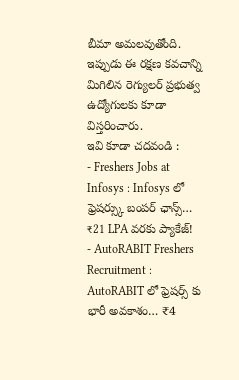బీమా అమలవుతోంది. ఇప్పుడు ఈ రక్షణ కవచాన్ని మిగిలిన రెగ్యులర్ ప్రభుత్వ ఉద్యోగులకు కూడా విస్తరించారు.
ఇవి కూడా చదవండి :
- Freshers Jobs at Infosys : Infosys లో ఫ్రెషర్స్కు బంపర్ ఛాన్స్… ₹21 LPA వరకు ప్యాకేజ్!
- AutoRABIT Freshers Recruitment : AutoRABIT లో ఫ్రెషర్స్ కు భారీ అవకాశం… ₹4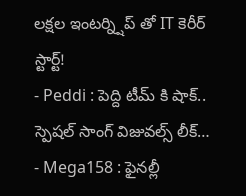లక్షల ఇంటర్న్షిప్ తో IT కెరీర్ స్టార్ట్!
- Peddi : పెద్ది టీమ్ కి షాక్.. స్పెషల్ సాంగ్ విజువల్స్ లీక్…
- Mega158 : ఫైనల్లీ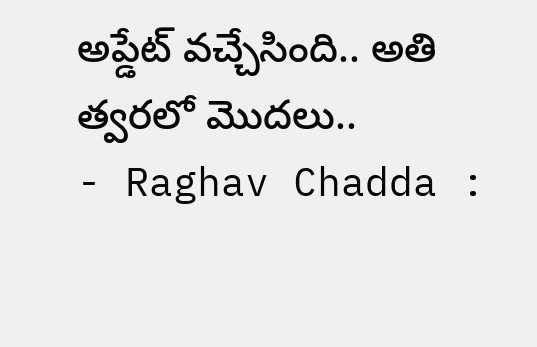అప్డేట్ వచ్చేసింది.. అతి త్వరలో మొదలు..
- Raghav Chadda :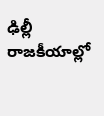ఢిల్లీ రాజకీయాల్లో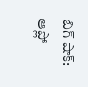బిగ్ షాక్: ఆప్లో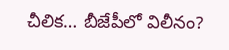చీలిక… బీజేపీలో విలీనం?